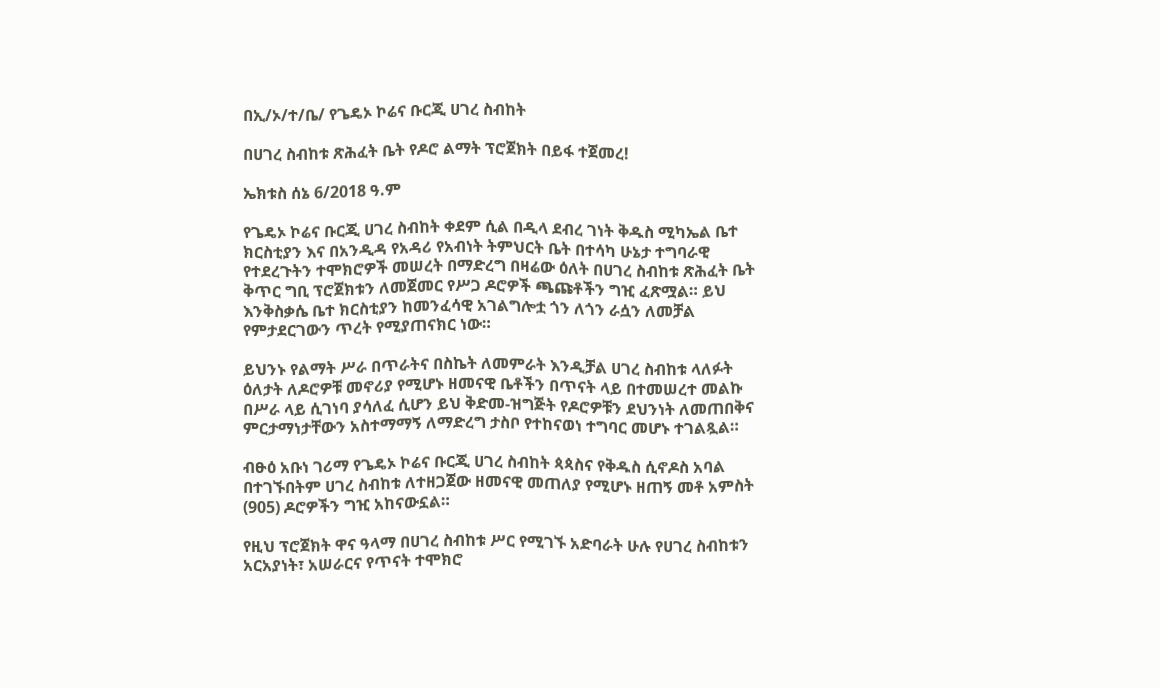በኢ/ኦ/ተ/ቤ/ የጌዴኦ ኮሬና ቡርጂ ሀገረ ስብከት

በሀገረ ስብከቱ ጽሕፈት ቤት የዶሮ ልማት ፕሮጀክት በይፋ ተጀመረ!

ኤክቱስ ሰኔ 6/2018 ዓ.ም

የጌዴኦ ኮሬና ቡርጂ ሀገረ ስብከት ቀደም ሲል በዲላ ደብረ ገነት ቅዱስ ሚካኤል ቤተ ክርስቲያን እና በአንዲዳ የአዳሪ የአብነት ትምህርት ቤት በተሳካ ሁኔታ ተግባራዊ የተደረጉትን ተሞክሮዎች መሠረት በማድረግ በዛሬው ዕለት በሀገረ ስብከቱ ጽሕፈት ቤት ቅጥር ግቢ ፕሮጀክቱን ለመጀመር የሥጋ ዶሮዎች ጫጩቶችን ግዢ ፈጽሟል። ይህ እንቅስቃሴ ቤተ ክርስቲያን ከመንፈሳዊ አገልግሎቷ ጎን ለጎን ራሷን ለመቻል የምታደርገውን ጥረት የሚያጠናክር ነው።

ይህንኑ የልማት ሥራ በጥራትና በስኬት ለመምራት እንዲቻል ሀገረ ስብከቱ ላለፉት ዕለታት ለዶሮዎቹ መኖሪያ የሚሆኑ ዘመናዊ ቤቶችን በጥናት ላይ በተመሠረተ መልኩ በሥራ ላይ ሲገነባ ያሳለፈ ሲሆን ይህ ቅድመ-ዝግጅት የዶሮዎቹን ደህንነት ለመጠበቅና ምርታማነታቸውን አስተማማኝ ለማድረግ ታስቦ የተከናወነ ተግባር መሆኑ ተገልጿል።

ብፁዕ አቡነ ገሪማ የጌዴኦ ኮሬና ቡርጂ ሀገረ ስብከት ጳጳስና የቅዱስ ሲኖዶስ አባል በተገኙበትም ሀገረ ስብከቱ ለተዘጋጀው ዘመናዊ መጠለያ የሚሆኑ ዘጠኝ መቶ አምስት (905) ዶሮዎችን ግዢ አከናውኗል።

የዚህ ፕሮጀክት ዋና ዓላማ በሀገረ ስብከቱ ሥር የሚገኙ አድባራት ሁሉ የሀገረ ስብከቱን አርአያነት፣ አሠራርና የጥናት ተሞክሮ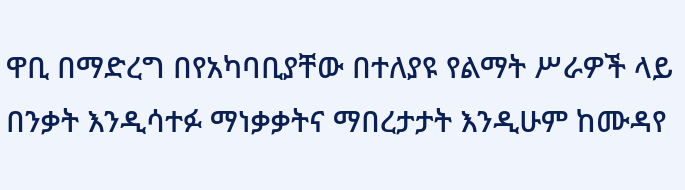ዋቢ በማድረግ በየአካባቢያቸው በተለያዩ የልማት ሥራዎች ላይ በንቃት እንዲሳተፉ ማነቃቃትና ማበረታታት እንዲሁም ከሙዳየ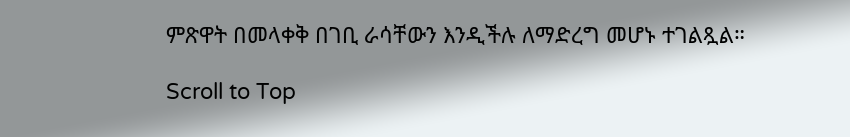ምጽዋት በመላቀቅ በገቢ ራሳቸውን እንዲችሉ ለማድረግ መሆኑ ተገልጿል።

Scroll to Top